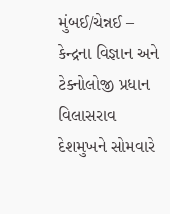મુંબઈ/ચેન્નઈ – કેન્દ્રના વિજ્ઞાન અને ટેક્નોલોજી પ્રધાન વિલાસરાવ દેશમુખને સોમવારે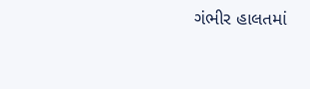ગંભીર હાલતમાં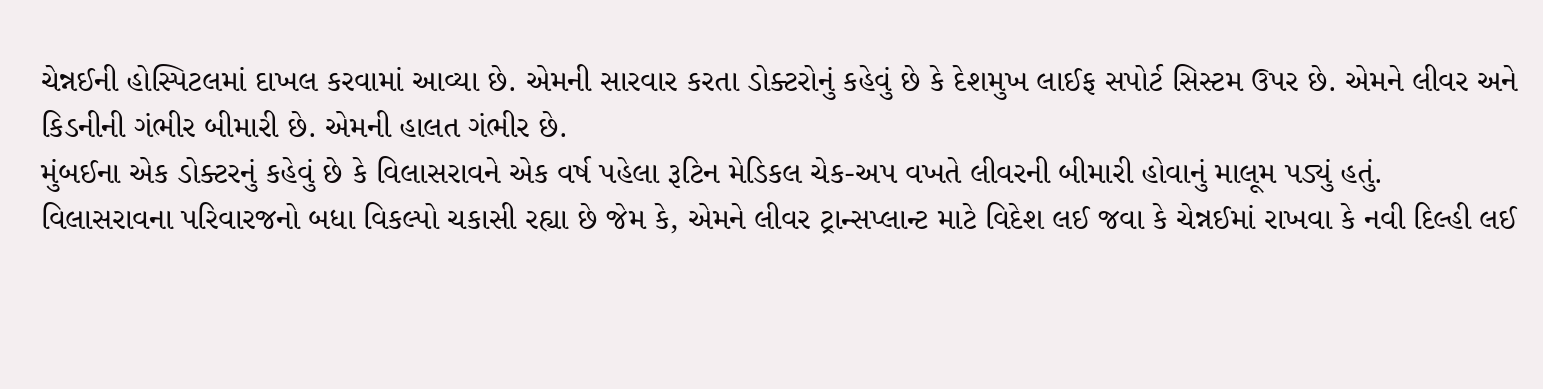ચેન્નઈની હોસ્પિટલમાં દાખલ કરવામાં આવ્યા છે. એમની સારવાર કરતા ડોક્ટરોનું કહેવું છે કે દેશમુખ લાઈફ સપોર્ટ સિસ્ટમ ઉપર છે. એમને લીવર અને કિડનીની ગંભીર બીમારી છે. એમની હાલત ગંભીર છે.
મુંબઈના એક ડોક્ટરનું કહેવું છે કે વિલાસરાવને એક વર્ષ પહેલા રૂટિન મેડિકલ ચેક-અપ વખતે લીવરની બીમારી હોવાનું માલૂમ પડ્યું હતું.
વિલાસરાવના પરિવારજનો બધા વિકલ્પો ચકાસી રહ્યા છે જેમ કે, એમને લીવર ટ્રાન્સપ્લાન્ટ માટે વિદેશ લઈ જવા કે ચેન્નઈમાં રાખવા કે નવી દિલ્હી લઈ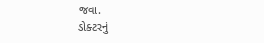જવા.
ડોક્ટરનું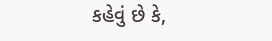કહેવું છે કે,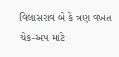વિલાસરાવ બે કે ત્રણ વખત ચેક-અપ માટે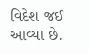વિદેશ જઈ આવ્યા છે.